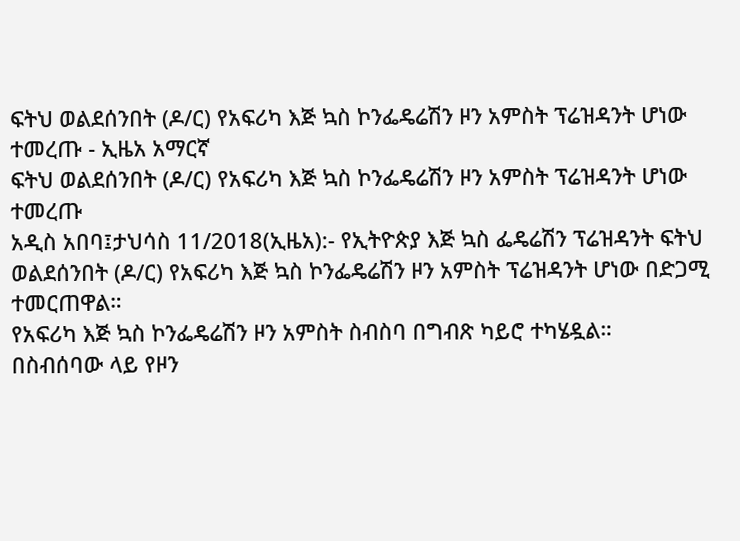ፍትህ ወልደሰንበት (ዶ/ር) የአፍሪካ እጅ ኳስ ኮንፌዴሬሽን ዞን አምስት ፕሬዝዳንት ሆነው ተመረጡ - ኢዜአ አማርኛ
ፍትህ ወልደሰንበት (ዶ/ር) የአፍሪካ እጅ ኳስ ኮንፌዴሬሽን ዞን አምስት ፕሬዝዳንት ሆነው ተመረጡ
አዲስ አበባ፤ታህሳስ 11/2018(ኢዜአ):- የኢትዮጵያ እጅ ኳስ ፌዴሬሽን ፕሬዝዳንት ፍትህ ወልደሰንበት (ዶ/ር) የአፍሪካ እጅ ኳስ ኮንፌዴሬሽን ዞን አምስት ፕሬዝዳንት ሆነው በድጋሚ ተመርጠዋል።
የአፍሪካ እጅ ኳስ ኮንፌዴሬሽን ዞን አምስት ስብስባ በግብጽ ካይሮ ተካሄዷል።
በስብሰባው ላይ የዞን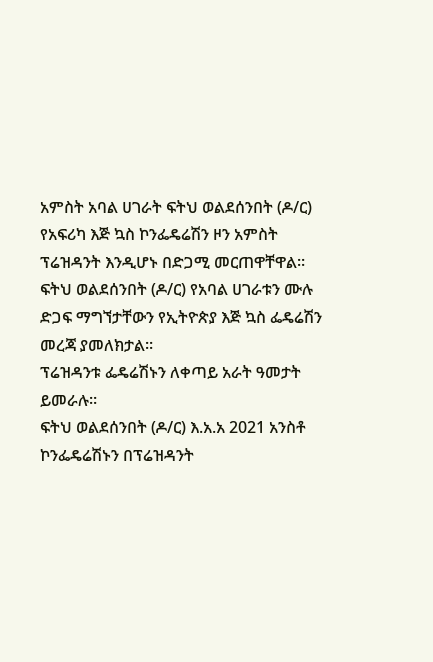አምስት አባል ሀገራት ፍትህ ወልደሰንበት (ዶ/ር) የአፍሪካ እጅ ኳስ ኮንፌዴሬሽን ዞን አምስት ፕሬዝዳንት እንዲሆኑ በድጋሚ መርጠዋቸዋል።
ፍትህ ወልደሰንበት (ዶ/ር) የአባል ሀገራቱን ሙሉ ድጋፍ ማግኘታቸውን የኢትዮጵያ እጅ ኳስ ፌዴሬሽን መረጃ ያመለክታል።
ፕሬዝዳንቱ ፌዴሬሽኑን ለቀጣይ አራት ዓመታት ይመራሉ።
ፍትህ ወልደሰንበት (ዶ/ር) እ.አ.አ 2021 አንስቶ ኮንፌዴሬሽኑን በፕሬዝዳንት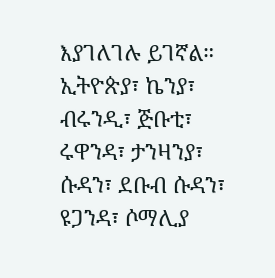እያገለገሉ ይገኛል።
ኢትዮጵያ፣ ኬንያ፣ ብሩንዲ፣ ጅቡቲ፣ ሩዋንዳ፣ ታንዛንያ፣ ሱዳን፣ ደቡብ ሱዳን፣ ዩጋንዳ፣ ሶማሊያ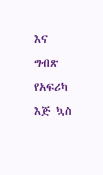እና ግብጽ የአፍሪካ እጅ ኳስ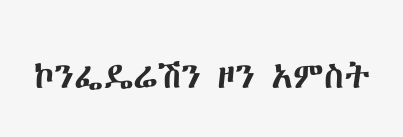ኮንፌዴሬሽን ዞን አምስት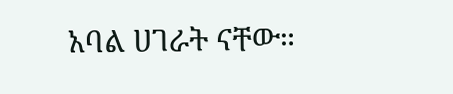አባል ሀገራት ናቸው።